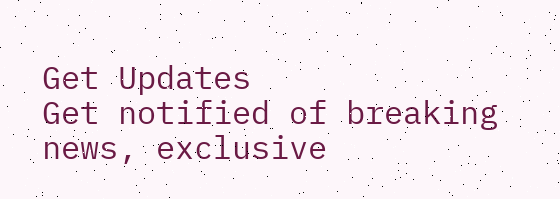Get Updates
Get notified of breaking news, exclusive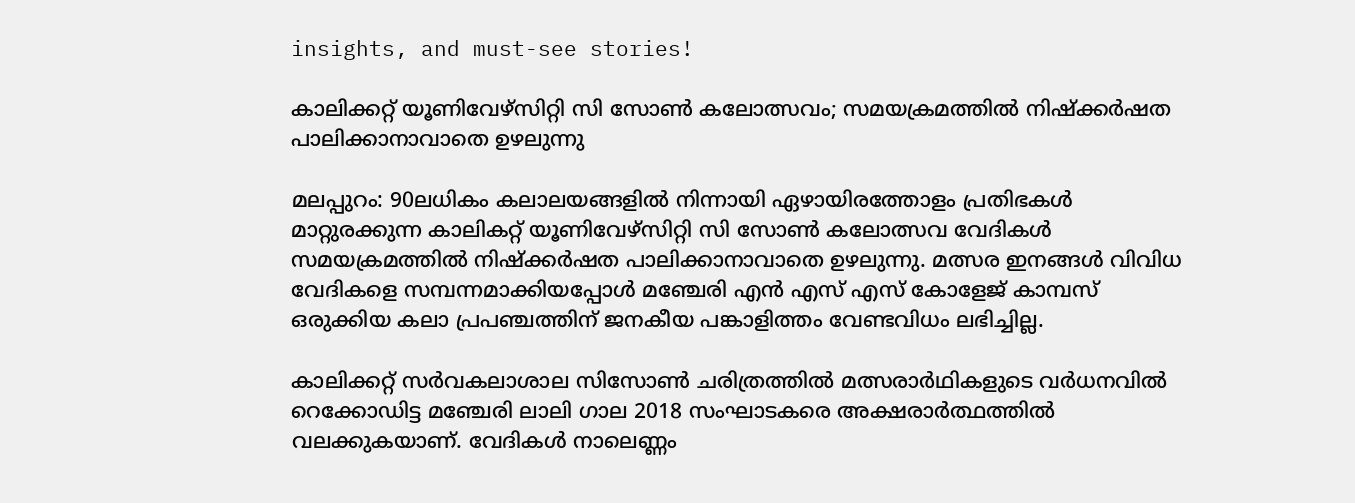insights, and must-see stories!

കാലിക്കറ്റ് യൂണിവേഴ്‌സിറ്റി സി സോണ്‍ കലോത്സവം; സമയക്രമത്തില്‍ നിഷ്‌ക്കര്‍ഷത പാലിക്കാനാവാതെ ഉഴലുന്നു

മലപ്പുറം: 90ലധികം കലാലയങ്ങളില്‍ നിന്നായി ഏഴായിരത്തോളം പ്രതിഭകള്‍ മാറ്റുരക്കുന്ന കാലികറ്റ് യൂണിവേഴ്‌സിറ്റി സി സോണ്‍ കലോത്സവ വേദികള്‍ സമയക്രമത്തില്‍ നിഷ്‌ക്കര്‍ഷത പാലിക്കാനാവാതെ ഉഴലുന്നു. മത്സര ഇനങ്ങള്‍ വിവിധ വേദികളെ സമ്പന്നമാക്കിയപ്പോള്‍ മഞ്ചേരി എന്‍ എസ് എസ് കോളേജ് കാമ്പസ് ഒരുക്കിയ കലാ പ്രപഞ്ചത്തിന് ജനകീയ പങ്കാളിത്തം വേണ്ടവിധം ലഭിച്ചില്ല.

കാലിക്കറ്റ് സര്‍വകലാശാല സിസോണ്‍ ചരിത്രത്തില്‍ മത്സരാര്‍ഥികളുടെ വര്‍ധനവില്‍ റെക്കോഡിട്ട മഞ്ചേരി ലാലി ഗാല 2018 സംഘാടകരെ അക്ഷരാര്‍ത്ഥത്തില്‍ വലക്കുകയാണ്. വേദികള്‍ നാലെണ്ണം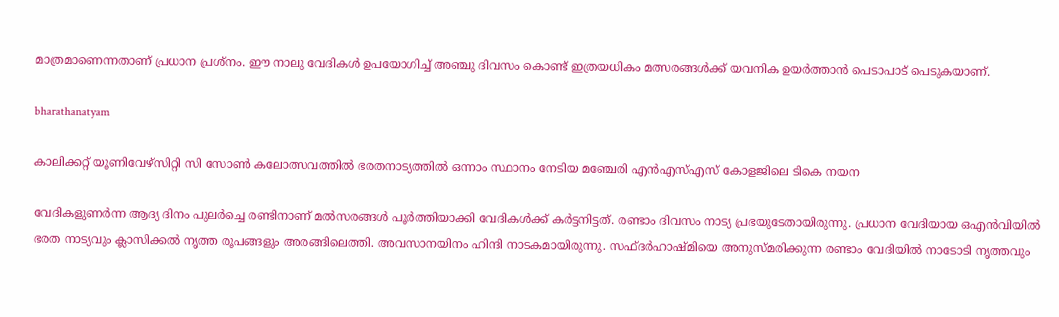മാത്രമാണെന്നതാണ് പ്രധാന പ്രശ്‌നം. ഈ നാലു വേദികള്‍ ഉപയോഗിച്ച് അഞ്ചു ദിവസം കൊണ്ട് ഇത്രയധികം മത്സരങ്ങള്‍ക്ക് യവനിക ഉയര്‍ത്താന്‍ പെടാപാട് പെടുകയാണ്.

bharathanatyam

കാലിക്കറ്റ് യൂണിവേഴ്‌സിറ്റി സി സോണ്‍ കലോത്സവത്തില്‍ ഭരതനാട്യത്തില്‍ ഒന്നാം സ്ഥാനം നേടിയ മഞ്ചേരി എന്‍എസ്എസ് കോളജിലെ ടികെ നയന

വേദികളുണര്‍ന്ന ആദ്യ ദിനം പുലര്‍ച്ചെ രണ്ടിനാണ് മല്‍സരങ്ങള്‍ പൂര്‍ത്തിയാക്കി വേദികള്‍ക്ക് കര്‍ട്ടനിട്ടത്. രണ്ടാം ദിവസം നാട്യ പ്രഭയുടേതായിരുന്നു. പ്രധാന വേദിയായ ഒഎന്‍വിയില്‍ ഭരത നാട്യവും ക്ലാസിക്കല്‍ നൃത്ത രൂപങ്ങളും അരങ്ങിലെത്തി. അവസാനയിനം ഹിന്ദി നാടകമായിരുന്നു. സഫ്ദര്‍ഹാഷ്മിയെ അനുസ്മരിക്കുന്ന രണ്ടാം വേദിയില്‍ നാടോടി നൃത്തവും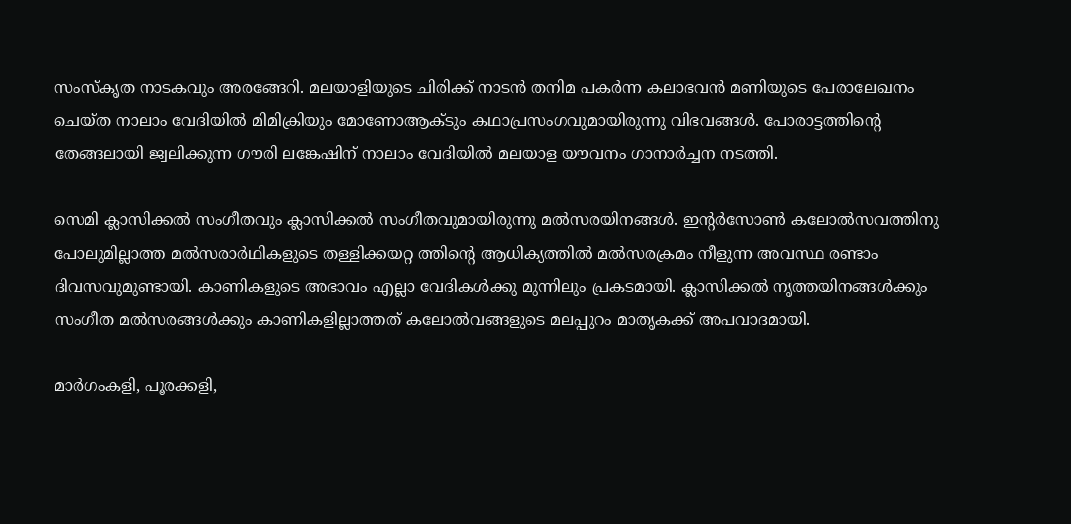സംസ്‌കൃത നാടകവും അരങ്ങേറി. മലയാളിയുടെ ചിരിക്ക് നാടന്‍ തനിമ പകര്‍ന്ന കലാഭവന്‍ മണിയുടെ പേരാലേഖനം ചെയ്ത നാലാം വേദിയില്‍ മിമിക്രിയും മോണോആക്ടും കഥാപ്രസംഗവുമായിരുന്നു വിഭവങ്ങള്‍. പോരാട്ടത്തിന്റെ തേങ്ങലായി ജ്വലിക്കുന്ന ഗൗരി ലങ്കേഷിന് നാലാം വേദിയില്‍ മലയാള യൗവനം ഗാനാര്‍ച്ചന നടത്തി.

സെമി ക്ലാസിക്കല്‍ സംഗീതവും ക്ലാസിക്കല്‍ സംഗീതവുമായിരുന്നു മല്‍സരയിനങ്ങള്‍. ഇന്റര്‍സോണ്‍ കലോല്‍സവത്തിനു പോലുമില്ലാത്ത മല്‍സരാര്‍ഥികളുടെ തള്ളിക്കയറ്റ ത്തിന്റെ ആധിക്യത്തില്‍ മല്‍സരക്രമം നീളുന്ന അവസ്ഥ രണ്ടാം ദിവസവുമുണ്ടായി. കാണികളുടെ അഭാവം എല്ലാ വേദികള്‍ക്കു മുന്നിലും പ്രകടമായി. ക്ലാസിക്കല്‍ നൃത്തയിനങ്ങള്‍ക്കും സംഗീത മല്‍സരങ്ങള്‍ക്കും കാണികളില്ലാത്തത് കലോല്‍വങ്ങളുടെ മലപ്പുറം മാതൃകക്ക് അപവാദമായി.

മാര്‍ഗംകളി, പൂരക്കളി,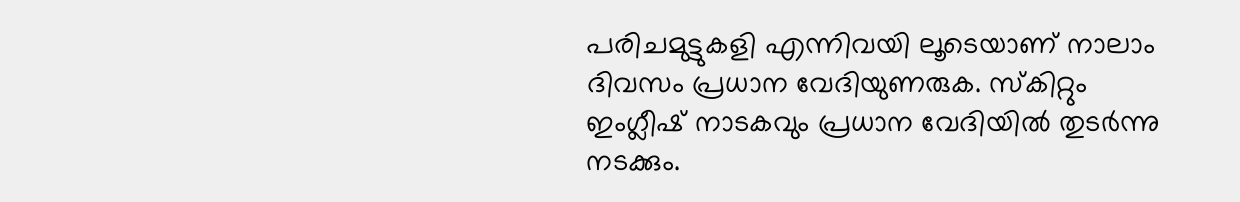പരിചമുട്ടുകളി എന്നിവയി ലൂടെയാണ് നാലാം ദിവസം പ്രധാന വേദിയുണരുക. സ്‌കിറ്റും ഇംഗ്ലീഷ് നാടകവും പ്രധാന വേദിയില്‍ തുടര്‍ന്നു നടക്കും.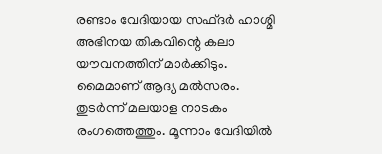രണ്ടാം വേദിയായ സഫ്ദര്‍ ഹാശ്മി അഭിനയ തികവിന്റെ കലാ യൗവനത്തിന് മാര്‍ക്കിടും. മൈമാണ് ആദ്യ മല്‍സരം. തുടര്‍ന്ന് മലയാള നാടകം രംഗത്തെത്തും. മൂന്നാം വേദിയില്‍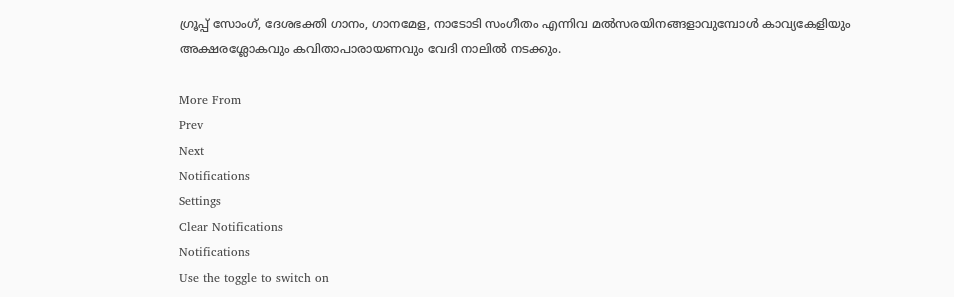ഗ്രൂപ്പ് സോംഗ്, ദേശഭക്തി ഗാനം, ഗാനമേള, നാടോടി സംഗീതം എന്നിവ മല്‍സരയിനങ്ങളാവുമ്പോള്‍ കാവ്യകേളിയും അക്ഷരശ്ലോകവും കവിതാപാരായണവും വേദി നാലില്‍ നടക്കും.

More From
Prev
Next
Notifications
Settings
Clear Notifications
Notifications
Use the toggle to switch on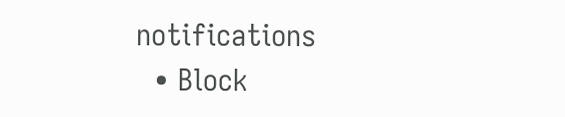notifications
  • Block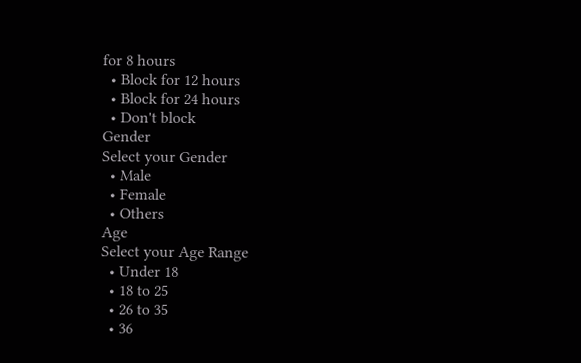for 8 hours
  • Block for 12 hours
  • Block for 24 hours
  • Don't block
Gender
Select your Gender
  • Male
  • Female
  • Others
Age
Select your Age Range
  • Under 18
  • 18 to 25
  • 26 to 35
  • 36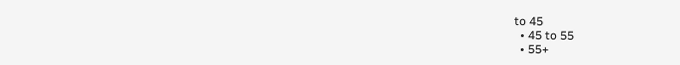to 45
  • 45 to 55
  • 55+